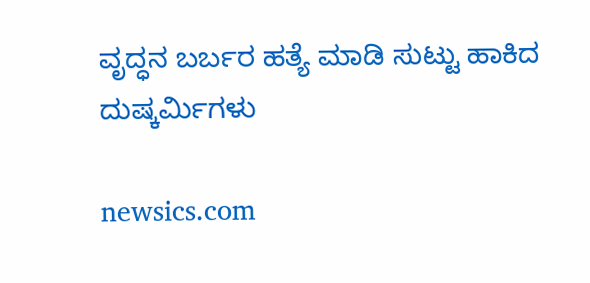ವೃದ್ಧನ ಬರ್ಬರ ಹತ್ಯೆ ಮಾಡಿ ಸುಟ್ಟು ಹಾಕಿದ ದುಷ್ಕರ್ಮಿಗಳು

newsics.com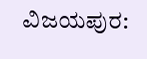ವಿಜಯಪುರ: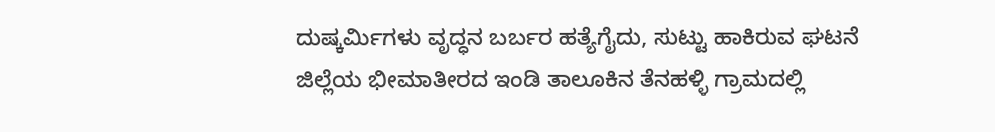ದುಷ್ಕರ್ಮಿಗಳು ವೃದ್ಧನ ಬರ್ಬರ ಹತ್ಯೆಗೈದು, ಸುಟ್ಟು ಹಾಕಿರುವ ಘಟನೆ ಜಿಲ್ಲೆಯ ಭೀಮಾತೀರದ ಇಂಡಿ ತಾಲೂಕಿನ ತೆನಹಳ್ಳಿ ಗ್ರಾಮದಲ್ಲಿ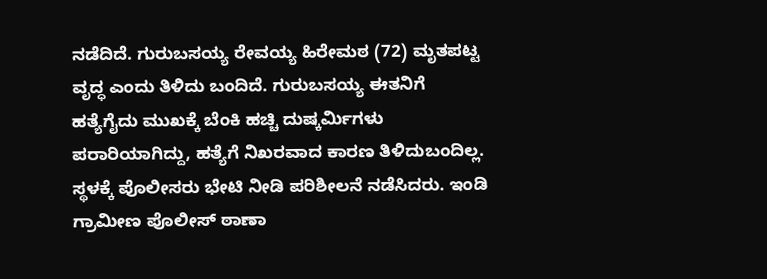ನಡೆದಿದೆ. ಗುರುಬಸಯ್ಯ ರೇವಯ್ಯ ಹಿರೇಮಠ (72) ಮೃತಪಟ್ಟ ವೃದ್ಧ ಎಂದು ತಿಳಿದು ಬಂದಿದೆ. ಗುರುಬಸಯ್ಯ ಈತನಿಗೆ ಹತ್ಯೆಗೈದು ಮುಖಕ್ಕೆ ಬೆಂಕಿ ಹಚ್ಚಿ ದುಷ್ಕರ್ಮಿಗಳು ಪರಾರಿಯಾಗಿದ್ದು, ಹತ್ಯೆಗೆ ನಿಖರವಾದ ಕಾರಣ ತಿಳಿದುಬಂದಿಲ್ಲ. ಸ್ಥಳಕ್ಕೆ ಪೊಲೀಸರು ಭೇಟಿ ನೀಡಿ ಪರಿಶೀಲನೆ ನಡೆಸಿದರು. ಇಂಡಿ ಗ್ರಾಮೀಣ ಪೊಲೀಸ್ ಠಾಣಾ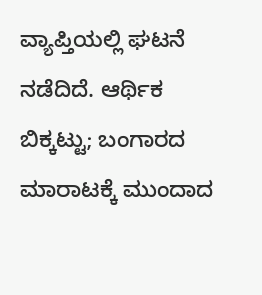ವ್ಯಾಪ್ತಿಯಲ್ಲಿ ಘಟನೆ ನಡೆದಿದೆ. ಆರ್ಥಿಕ ಬಿಕ್ಕಟ್ಟು; ಬಂಗಾರದ ಮಾರಾಟಕ್ಕೆ ಮುಂದಾದ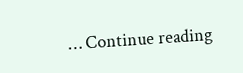… Continue reading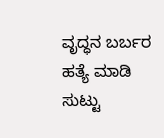ವೃದ್ಧನ ಬರ್ಬರ ಹತ್ಯೆ ಮಾಡಿ ಸುಟ್ಟು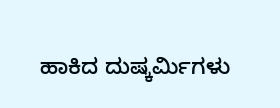ಹಾಕಿದ ದುಷ್ಕರ್ಮಿಗಳು